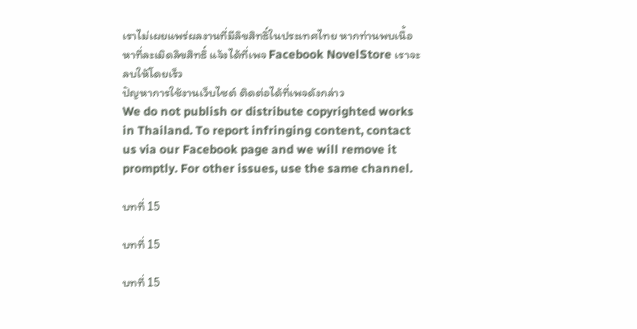เราไม่เผยแพร่ผลงานที่มีลิขสิทธิ์ในประเทศไทย หากท่านพบเนื้อหาที่ละเมิดลิขสิทธิ์ แจ้งได้ที่เพจ Facebook NovelStore เราจะลบให้โดยเร็ว
ปัญหาการใช้งานเว็บไซต์ ติดต่อได้ที่เพจดังกล่าว
We do not publish or distribute copyrighted works in Thailand. To report infringing content, contact us via our Facebook page and we will remove it promptly. For other issues, use the same channel.

บทที่ 15

บทที่ 15

บทที่ 15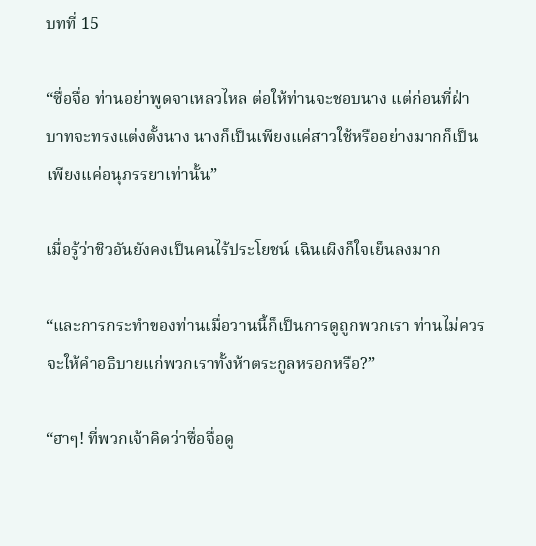บทที่ 15

“ซื่อจื่อ ท่านอย่าพูดจาเหลวไหล ต่อให้ท่านจะชอบนาง แต่ก่อนที่ฝ่าบาทจะทรงแต่งตั้งนาง นางก็เป็นเพียงแค่สาวใช้หรืออย่างมากก็เป็นเพียงแค่อนุภรรยาเท่านั้น”

เมื่อรู้ว่าชิวอันยังคงเป็นคนไร้ประโยชน์ เฉินเผิงก็ใจเย็นลงมาก

“และการกระทำของท่านเมื่อวานนี้ก็เป็นการดูถูกพวกเรา ท่านไม่ควรจะให้คำอธิบายแก่พวกเราทั้งห้าตระกูลหรอกหรือ?”

“ฮาๆ! ที่พวกเจ้าคิดว่าซื่อจื่อดู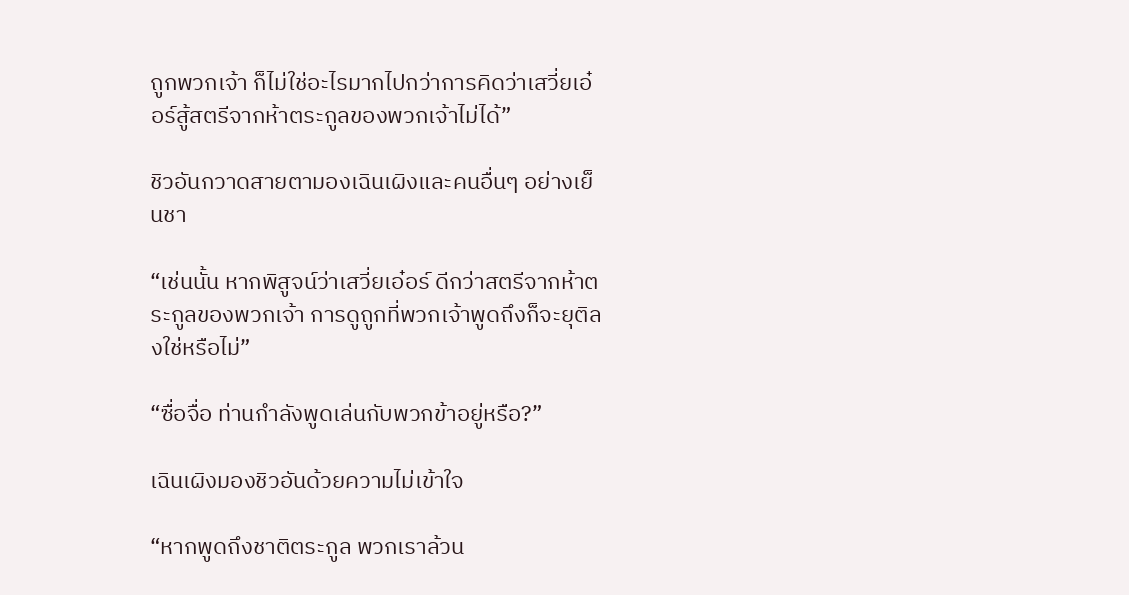ถูกพวกเจ้า ก็ไม่ใช่อะไรมากไปกว่าการคิดว่าเสวี่ยเอ๋อร์สู้สตรีจากห้าตระกูลของพวกเจ้าไม่ได้”

ชิวอันกวาดสายตามองเฉินเผิงและคนอื่นๆ อย่างเย็นชา

“เช่นนั้น หากพิสูจน์ว่าเสวี่ยเอ๋อร์ ดีกว่าสตรีจากห้าตระกูลของพวกเจ้า การดูถูกที่พวกเจ้าพูดถึงก็จะยุติลงใช่หรือไม่”

“ซื่อจื่อ ท่านกำลังพูดเล่นกับพวกข้าอยู่หรือ?”

เฉินเผิงมองชิวอันด้วยความไม่เข้าใจ

“หากพูดถึงชาติตระกูล พวกเราล้วน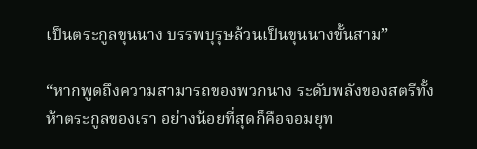เป็นตระกูลขุนนาง บรรพบุรุษล้วนเป็นขุนนางขั้นสาม”

“หากพูดถึงความสามารถของพวกนาง ระดับพลังของสตรีทั้งห้าตระกูลของเรา อย่างน้อยที่สุดก็คือจอมยุท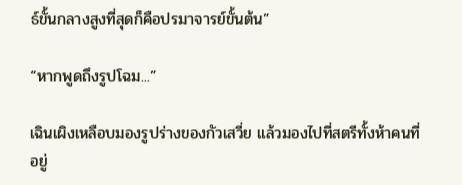ธ์ขั้นกลางสูงที่สุดก็คือปรมาจารย์ขั้นต้น”

“หากพูดถึงรูปโฉม...”

เฉินเผิงเหลือบมองรูปร่างของกัวเสวี่ย แล้วมองไปที่สตรีทั้งห้าคนที่อยู่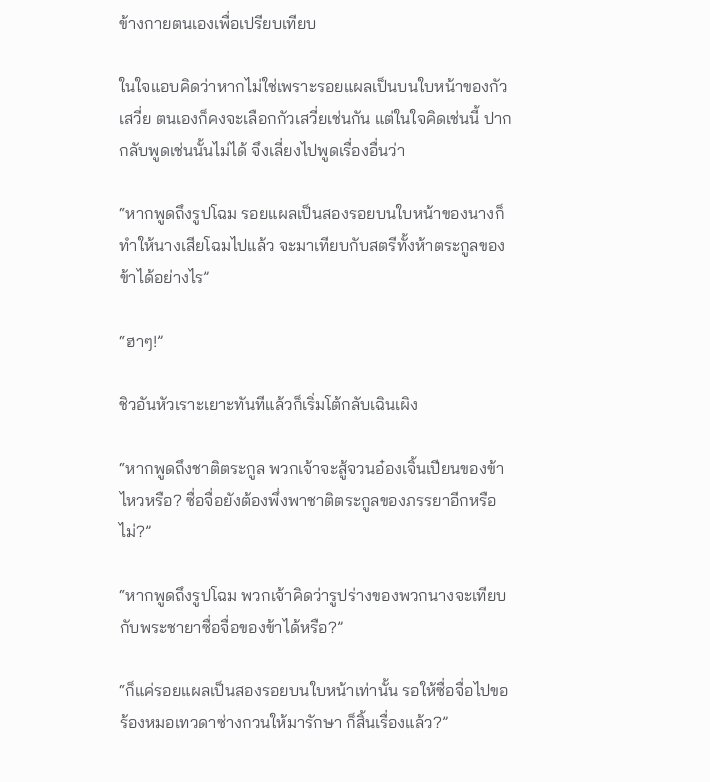ข้างกายตนเองเพื่อเปรียบเทียบ

ในใจแอบคิดว่าหากไม่ใช่เพราะรอยแผลเป็นบนใบหน้าของกัวเสวี่ย ตนเองก็คงจะเลือกกัวเสวี่ยเช่นกัน แต่ในใจคิดเช่นนี้ ปากกลับพูดเช่นนั้นไม่ได้ จึงเลี่ยงไปพูดเรื่องอื่นว่า

“หากพูดถึงรูปโฉม รอยแผลเป็นสองรอยบนใบหน้าของนางก็ทำให้นางเสียโฉมไปแล้ว จะมาเทียบกับสตรีทั้งห้าตระกูลของข้าได้อย่างไร”

“ฮาๆ!”

ชิวอันหัวเราะเยาะทันทีแล้วก็เริ่มโต้กลับเฉินเผิง

“หากพูดถึงชาติตระกูล พวกเจ้าจะสู้จวนอ๋องเจิ้นเปียนของข้าไหวหรือ? ซื่อจื่อยังต้องพึ่งพาชาติตระกูลของภรรยาอีกหรือไม่?”

“หากพูดถึงรูปโฉม พวกเจ้าคิดว่ารูปร่างของพวกนางจะเทียบกับพระชายาซื่อจื่อของข้าได้หรือ?”

“ก็แค่รอยแผลเป็นสองรอยบนใบหน้าเท่านั้น รอให้ซื่อจื่อไปขอร้องหมอเทวดาซ่างกวนให้มารักษา ก็สิ้นเรื่องแล้ว?”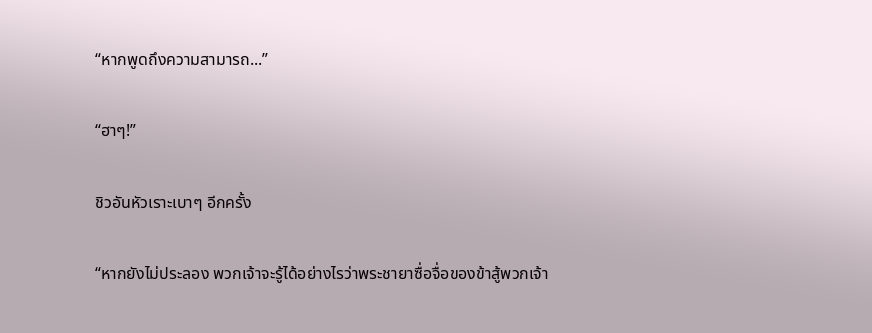“หากพูดถึงความสามารถ...”

“ฮาๆ!”

ชิวอันหัวเราะเบาๆ อีกครั้ง

“หากยังไม่ประลอง พวกเจ้าจะรู้ได้อย่างไรว่าพระชายาซื่อจื่อของข้าสู้พวกเจ้า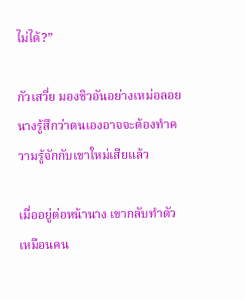ไม่ได้?”

กัวเสวี่ย มองชิวอันอย่างเหม่อลอย นางรู้สึกว่าตนเองอาจจะต้องทำความรู้จักกับเขาใหม่เสียแล้ว

เมื่ออยู่ต่อหน้านาง เขากลับทำตัวเหมือนคน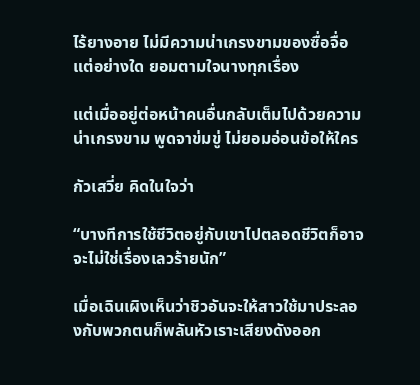ไร้ยางอาย ไม่มีความน่าเกรงขามของซื่อจื่อแต่อย่างใด ยอมตามใจนางทุกเรื่อง

แต่เมื่ออยู่ต่อหน้าคนอื่นกลับเต็มไปด้วยความน่าเกรงขาม พูดจาข่มขู่ ไม่ยอมอ่อนข้อให้ใคร

กัวเสวี่ย คิดในใจว่า

“บางทีการใช้ชีวิตอยู่กับเขาไปตลอดชีวิตก็อาจจะไม่ใช่เรื่องเลวร้ายนัก”

เมื่อเฉินเผิงเห็นว่าชิวอันจะให้สาวใช้มาประลองกับพวกตนก็พลันหัวเราะเสียงดังออก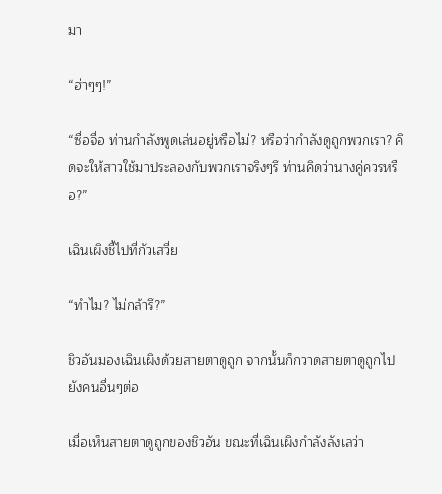มา

“ฮ่าๆๆ!”

“ซื่อจื่อ ท่านกำลังพูดเล่นอยู่หรือไม่? หรือว่ากำลังดูถูกพวกเรา? คิดจะให้สาวใช้มาประลองกับพวกเราจริงๆรึ ท่านคิดว่านางคู่ควรหรือ?”

เฉินเผิงชี้ไปที่กัวเสวี่ย

“ทำไม? ไม่กล้ารึ?”

ชิวอันมองเฉินเผิงด้วยสายตาดูถูก จากนั้นก็กวาดสายตาดูถูกไปยังคนอื่นๆต่อ

เมื่อเห็นสายตาดูถูกของชิวอัน ขณะที่เฉินเผิงกำลังลังเลว่า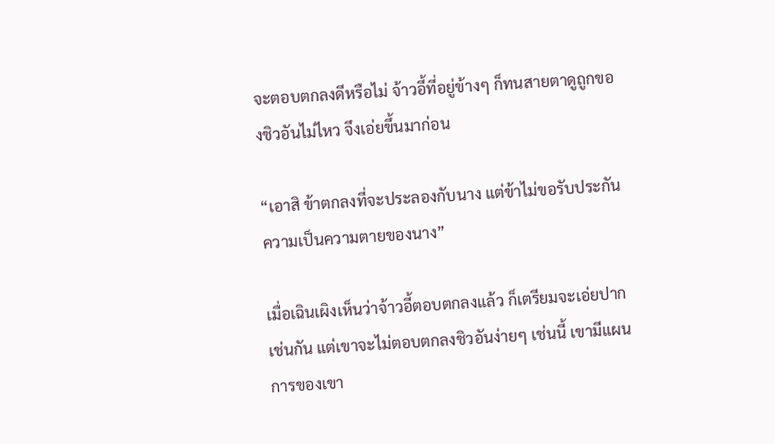จะตอบตกลงดีหรือไม่ จ้าวอี้ที่อยู่ข้างๆ ก็ทนสายตาดูถูกของชิวอันไม่ไหว จึงเอ่ยขึ้นมาก่อน

“เอาสิ ข้าตกลงที่จะประลองกับนาง แต่ข้าไม่ขอรับประกันความเป็นความตายของนาง”

เมื่อเฉินเผิงเห็นว่าจ้าวอี้ตอบตกลงแล้ว ก็เตรียมจะเอ่ยปากเช่นกัน แต่เขาจะไม่ตอบตกลงชิวอันง่ายๆ เช่นนี้ เขามีแผนการของเขา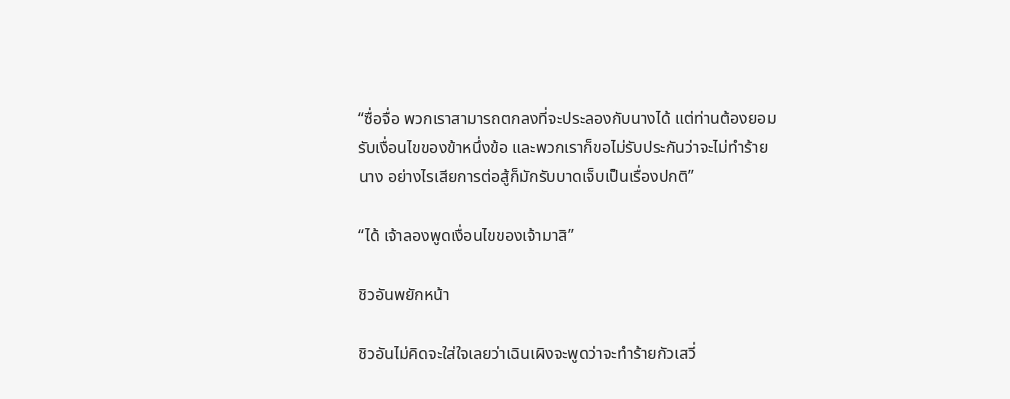“ซื่อจื่อ พวกเราสามารถตกลงที่จะประลองกับนางได้ แต่ท่านต้องยอมรับเงื่อนไขของข้าหนึ่งข้อ และพวกเราก็ขอไม่รับประกันว่าจะไม่ทำร้ายนาง อย่างไรเสียการต่อสู้ก็มักรับบาดเจ็บเป็นเรื่องปกติ”

“ได้ เจ้าลองพูดเงื่อนไขของเจ้ามาสิ”

ชิวอันพยักหน้า

ชิวอันไม่คิดจะใส่ใจเลยว่าเฉินเผิงจะพูดว่าจะทำร้ายกัวเสวี่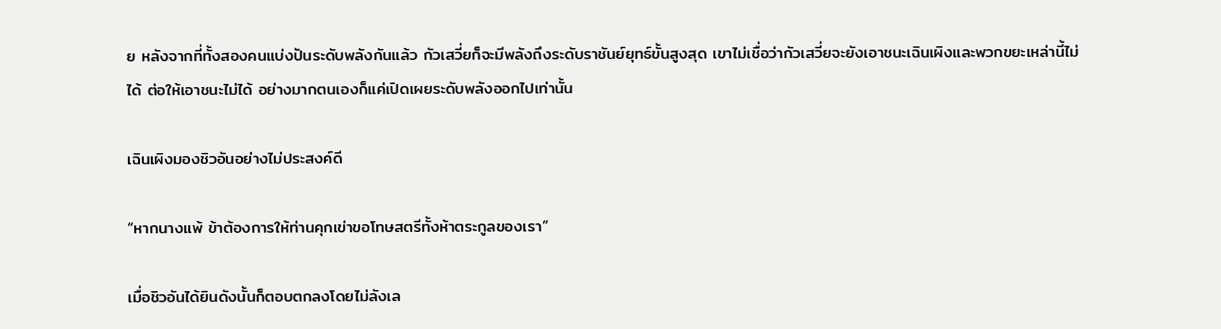ย หลังจากที่ทั้งสองคนแบ่งปันระดับพลังกันแล้ว กัวเสวี่ยก็จะมีพลังถึงระดับราชันย์ยุทธ์ขั้นสูงสุด เขาไม่เชื่อว่ากัวเสวี่ยจะยังเอาชนะเฉินเผิงและพวกขยะเหล่านี้ไม่ได้ ต่อให้เอาชนะไม่ได้ อย่างมากตนเองก็แค่เปิดเผยระดับพลังออกไปเท่านั้น

เฉินเผิงมองชิวอันอย่างไม่ประสงค์ดี

“หากนางแพ้ ข้าต้องการให้ท่านคุกเข่าขอโทษสตรีทั้งห้าตระกูลของเรา”

เมื่อชิวอันได้ยินดังนั้นก็ตอบตกลงโดยไม่ลังเล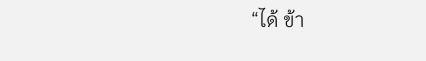“ได้ ข้า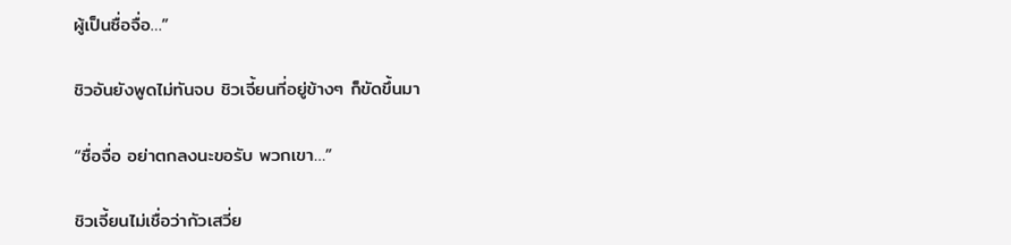ผู้เป็นซื่อจื่อ…”

ชิวอันยังพูดไม่ทันจบ ชิวเจี้ยนที่อยู่ข้างๆ ก็ขัดขึ้นมา

“ซื่อจื่อ อย่าตกลงนะขอรับ พวกเขา…”

ชิวเจี้ยนไม่เชื่อว่ากัวเสวี่ย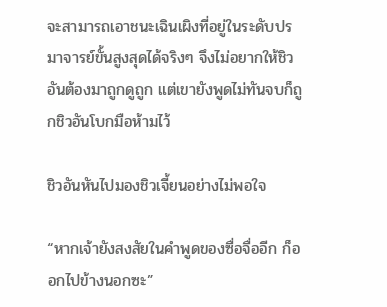จะสามารถเอาชนะเฉินเผิงที่อยู่ในระดับปรมาจารย์ขั้นสูงสุดได้จริงๆ จึงไม่อยากให้ชิวอันต้องมาถูกดูถูก แต่เขายังพูดไม่ทันจบก็ถูกชิวอันโบกมือห้ามไว้

ชิวอันหันไปมองชิวเจี้ยนอย่างไม่พอใจ

“หากเจ้ายังสงสัยในคำพูดของซื่อจื่ออีก ก็ออกไปข้างนอกซะ”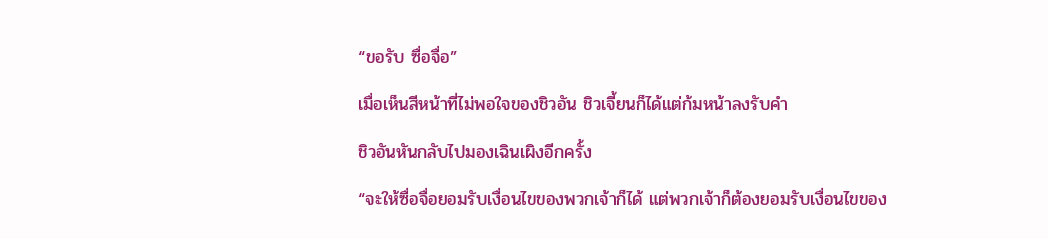“ขอรับ ซื่อจื่อ”

เมื่อเห็นสีหน้าที่ไม่พอใจของชิวอัน ชิวเจี้ยนก็ได้แต่ก้มหน้าลงรับคำ

ชิวอันหันกลับไปมองเฉินเผิงอีกครั้ง

“จะให้ซื่อจื่อยอมรับเงื่อนไขของพวกเจ้าก็ได้ แต่พวกเจ้าก็ต้องยอมรับเงื่อนไขของ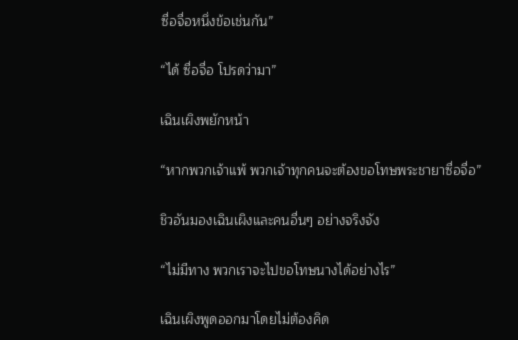ซื่อจื่อหนึ่งข้อเช่นกัน”

“ได้ ซื่อจื่อ โปรดว่ามา”

เฉินเผิงพยักหน้า

“หากพวกเจ้าแพ้ พวกเจ้าทุกคนจะต้องขอโทษพระชายาซื่อจื่อ”

ชิวอันมองเฉินเผิงและคนอื่นๆ อย่างจริงจัง

“ไม่มีทาง พวกเราจะไปขอโทษนางได้อย่างไร”

เฉินเผิงพูดออกมาโดยไม่ต้องคิด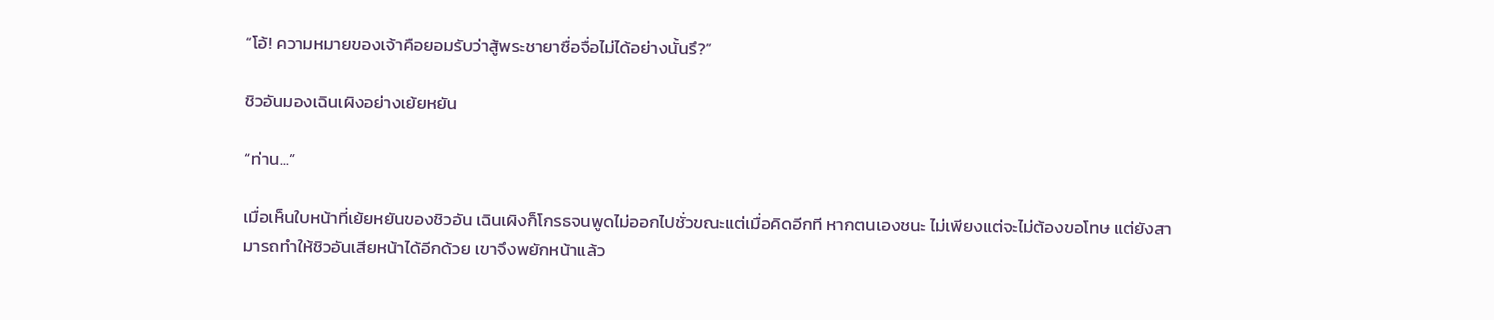“โอ้! ความหมายของเจ้าคือยอมรับว่าสู้พระชายาซื่อจื่อไม่ได้อย่างนั้นรึ?”

ชิวอันมองเฉินเผิงอย่างเย้ยหยัน

“ท่าน...”

เมื่อเห็นใบหน้าที่เย้ยหยันของชิวอัน เฉินเผิงก็โกรธจนพูดไม่ออกไปชั่วขณะแต่เมื่อคิดอีกที หากตนเองชนะ ไม่เพียงแต่จะไม่ต้องขอโทษ แต่ยังสามารถทำให้ชิวอันเสียหน้าได้อีกด้วย เขาจึงพยักหน้าแล้ว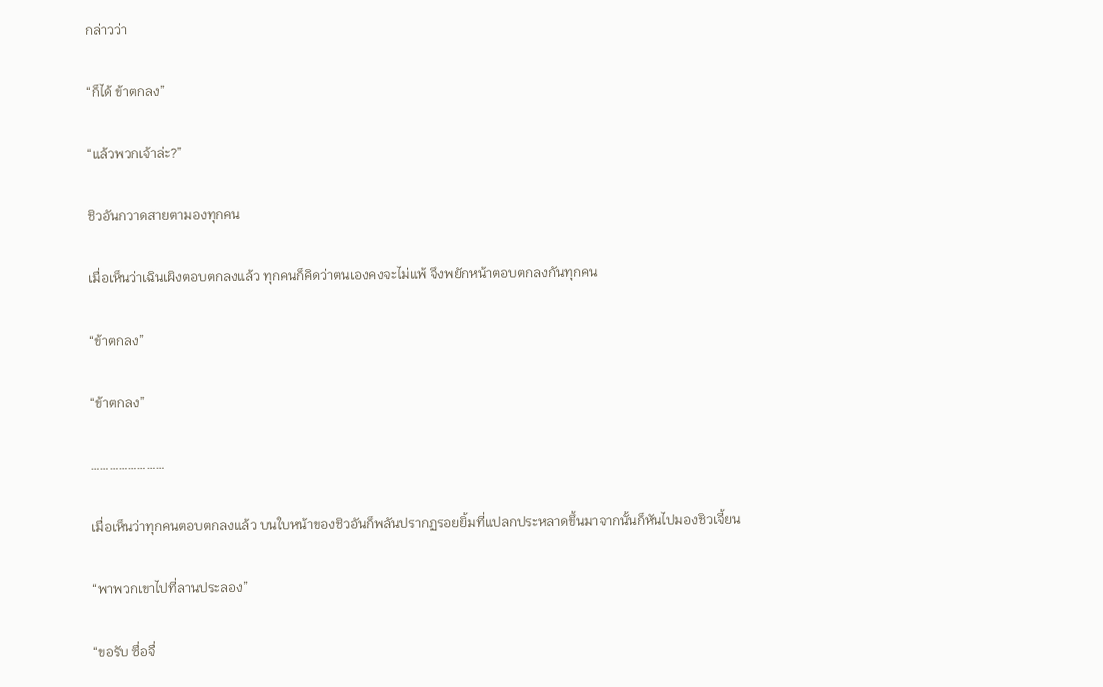กล่าวว่า

“ก็ได้ ข้าตกลง”

“แล้วพวกเจ้าล่ะ?”

ชิวอันกวาดสายตามองทุกคน

เมื่อเห็นว่าเฉินเผิงตอบตกลงแล้ว ทุกคนก็คิดว่าตนเองคงจะไม่แพ้ จึงพยักหน้าตอบตกลงกันทุกคน

“ข้าตกลง”

“ข้าตกลง”

……………………

เมื่อเห็นว่าทุกคนตอบตกลงแล้ว บนใบหน้าของชิวอันก็พลันปรากฏรอยยิ้มที่แปลกประหลาดขึ้นมาจากนั้นก็หันไปมองชิวเจี้ยน

“พาพวกเขาไปที่ลานประลอง”

“ขอรับ ซื่อจื่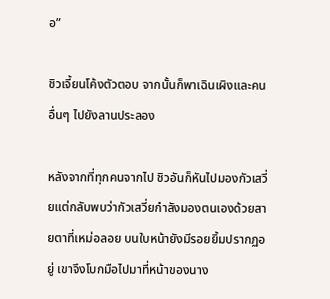อ”

ชิวเจี้ยนโค้งตัวตอบ จากนั้นก็พาเฉินเผิงและคนอื่นๆ ไปยังลานประลอง

หลังจากที่ทุกคนจากไป ชิวอันก็หันไปมองกัวเสวี่ยแต่กลับพบว่ากัวเสวี่ยกำลังมองตนเองด้วยสายตาที่เหม่อลอย บนใบหน้ายังมีรอยยิ้มปรากฏอยู่ เขาจึงโบกมือไปมาที่หน้าของนาง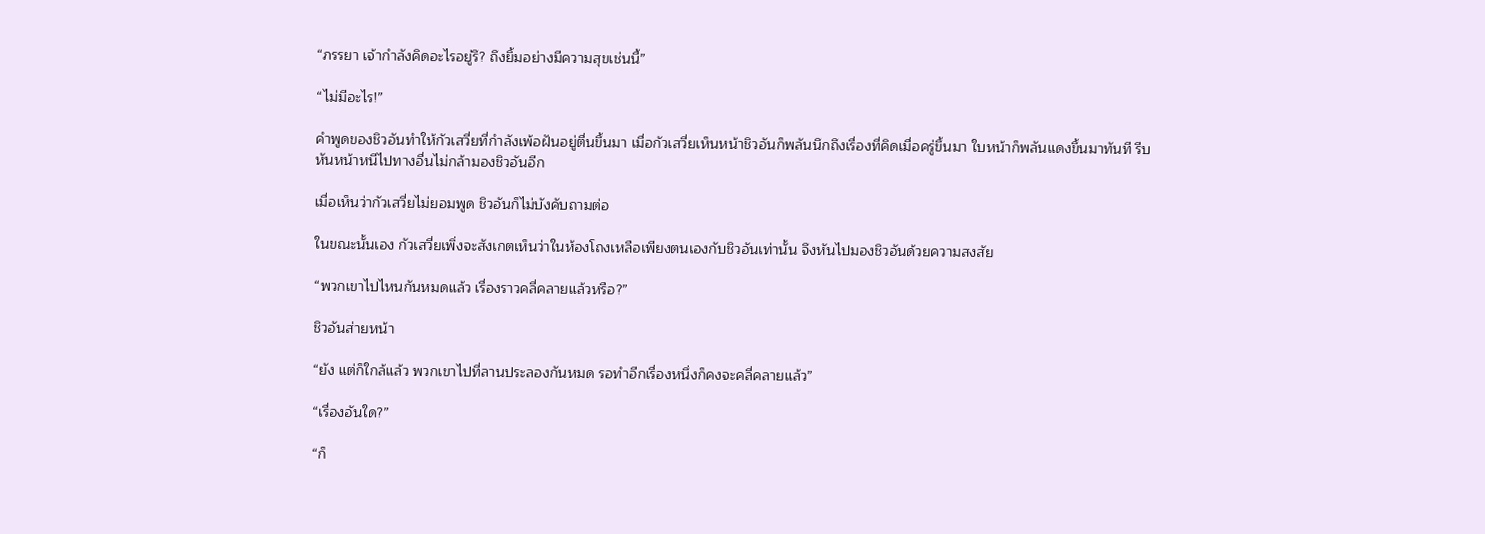“ภรรยา เจ้ากำลังคิดอะไรอยู่รึ? ถึงยิ้มอย่างมีความสุขเช่นนี้”

“ไม่มีอะไร!”

คำพูดของชิวอันทำให้กัวเสวี่ยที่กำลังเพ้อฝันอยู่ตื่นขึ้นมา เมื่อกัวเสวี่ยเห็นหน้าชิวอันก็พลันนึกถึงเรื่องที่คิดเมื่อครู่ขึ้นมา ใบหน้าก็พลันแดงขึ้นมาทันที รีบหันหน้าหนีไปทางอื่นไม่กล้ามองชิวอันอีก

เมื่อเห็นว่ากัวเสวี่ยไม่ยอมพูด ชิวอันก็ไม่บังคับถามต่อ

ในขณะนั้นเอง กัวเสวี่ยเพิ่งจะสังเกตเห็นว่าในห้องโถงเหลือเพียงตนเองกับชิวอันเท่านั้น จึงหันไปมองชิวอันด้วยความสงสัย

“พวกเขาไปไหนกันหมดแล้ว เรื่องราวคลี่คลายแล้วหรือ?”

ชิวอันส่ายหน้า

“ยัง แต่ก็ใกล้แล้ว พวกเขาไปที่ลานประลองกันหมด รอทำอีกเรื่องหนึ่งก็คงจะคลี่คลายแล้ว”

“เรื่องอันใด?”

“ก็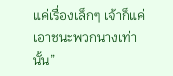แค่เรื่องเล็กๆ เจ้าก็แค่เอาชนะพวกนางเท่านั้น”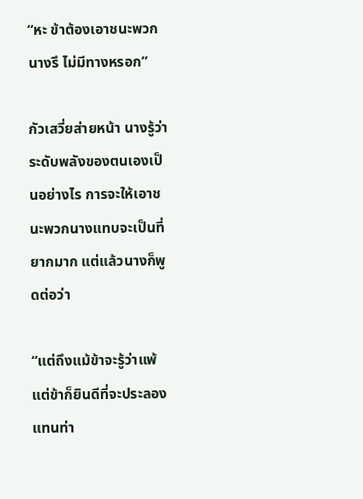“หะ ข้าต้องเอาชนะพวกนางรึ ไม่มีทางหรอก”

กัวเสวี่ยส่ายหน้า นางรู้ว่าระดับพลังของตนเองเป็นอย่างไร การจะให้เอาชนะพวกนางแทบจะเป็นที่ยากมาก แต่แล้วนางก็พูดต่อว่า

“แต่ถึงแม้ข้าจะรู้ว่าแพ้ แต่ข้าก็ยินดีที่จะประลองแทนท่า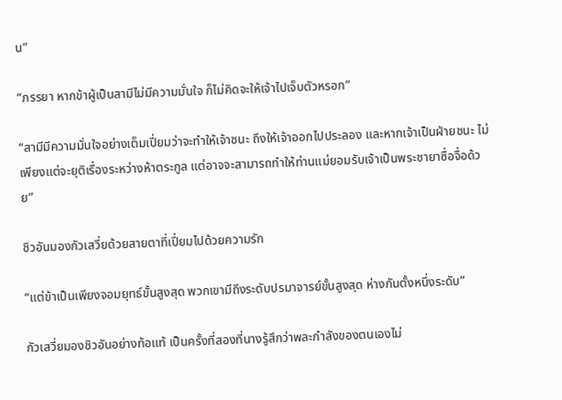น”

“ภรรยา หากข้าผู้เป็นสามีไม่มีความมั่นใจ ก็ไม่คิดจะให้เจ้าไปเจ็บตัวหรอก”

“สามีมีความมั่นใจอย่างเต็มเปี่ยมว่าจะทำให้เจ้าชนะ ถึงให้เจ้าออกไปประลอง และหากเจ้าเป็นฝ่ายชนะ ไม่เพียงแต่จะยุติเรื่องระหว่างห้าตระกูล แต่อาจจะสามารถทำให้ท่านแม่ยอมรับเจ้าเป็นพระชายาซื่อจื่อด้วย”

ชิวอันมองกัวเสวี่ยด้วยสายตาที่เปี่ยมไปด้วยความรัก

“แต่ข้าเป็นเพียงจอมยุทธ์ขั้นสูงสุด พวกเขามีถึงระดับปรมาจารย์ขั้นสูงสุด ห่างกันตั้งหนึ่งระดับ”

กัวเสวี่ยมองชิวอันอย่างท้อแท้ เป็นครั้งที่สองที่นางรู้สึกว่าพละกำลังของตนเองไม่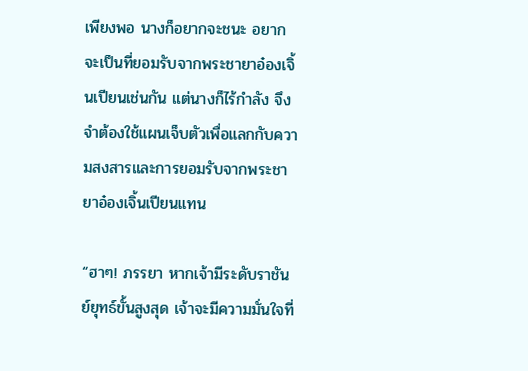เพียงพอ นางก็อยากจะชนะ อยากจะเป็นที่ยอมรับจากพระชายาอ๋องเจิ้นเปียนเช่นกัน แต่นางก็ไร้กำลัง จึงจำต้องใช้แผนเจ็บตัวเพื่อแลกกับความสงสารและการยอมรับจากพระชายาอ๋องเจิ้นเปียนแทน

“ฮาๆ! ภรรยา หากเจ้ามีระดับราชันย์ยุทธ์ขั้นสูงสุด เจ้าจะมีความมั่นใจที่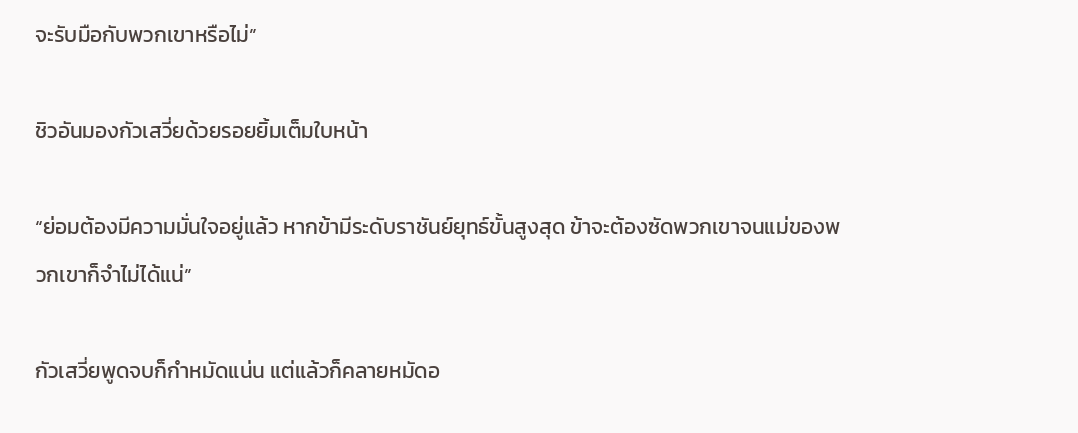จะรับมือกับพวกเขาหรือไม่”

ชิวอันมองกัวเสวี่ยด้วยรอยยิ้มเต็มใบหน้า

“ย่อมต้องมีความมั่นใจอยู่แล้ว หากข้ามีระดับราชันย์ยุทธ์ขั้นสูงสุด ข้าจะต้องซัดพวกเขาจนแม่ของพวกเขาก็จำไม่ได้แน่”

กัวเสวี่ยพูดจบก็กำหมัดแน่น แต่แล้วก็คลายหมัดอ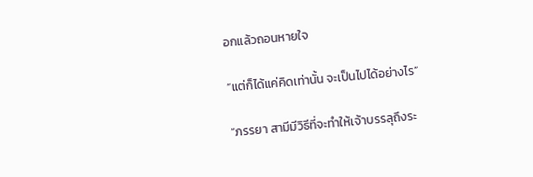อกแล้วถอนหายใจ

“แต่ก็ได้แค่คิดเท่านั้น จะเป็นไปได้อย่างไร”

“ภรรยา สามีมีวิธีที่จะทำให้เจ้าบรรลุถึงระ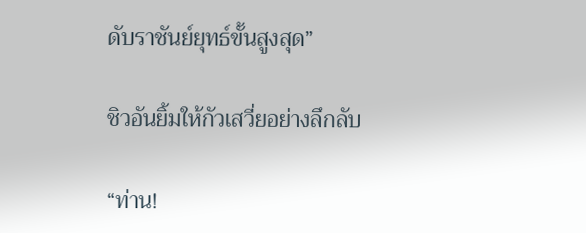ดับราชันย์ยุทธ์ขั้นสูงสุด”

ชิวอันยิ้มให้กัวเสวี่ยอย่างลึกลับ

“ท่าน!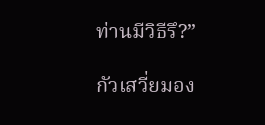ท่านมีวิธีรึ?”

กัวเสวี่ยมอง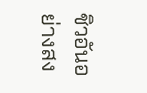ชิวอันอย่างสง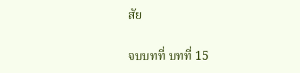สัย

จบบทที่ บทที่ 15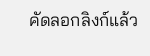คัดลอกลิงก์แล้ว